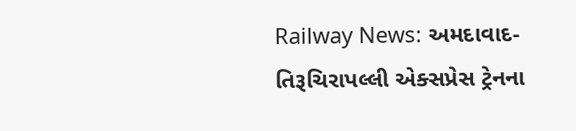Railway News: અમદાવાદ-તિરૂચિરાપલ્લી એક્સપ્રેસ ટ્રેનના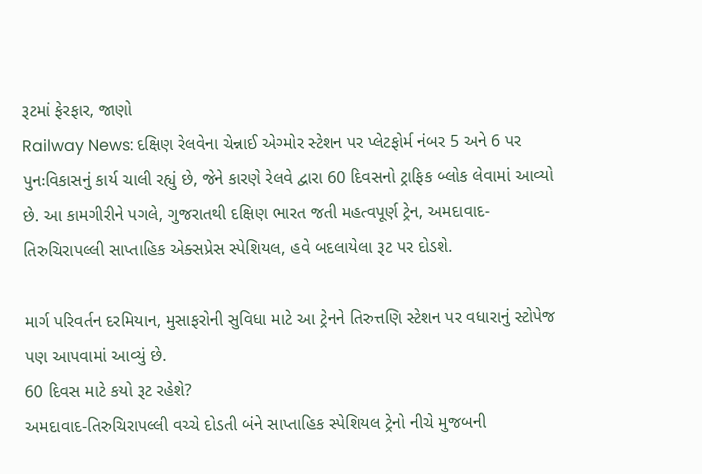રૂટમાં ફેરફાર, જાણો
Railway News: દક્ષિણ રેલવેના ચેન્નાઈ એગ્મોર સ્ટેશન પર પ્લેટફોર્મ નંબર 5 અને 6 પર પુનઃવિકાસનું કાર્ય ચાલી રહ્યું છે, જેને કારણે રેલવે દ્વારા 60 દિવસનો ટ્રાફિક બ્લોક લેવામાં આવ્યો છે. આ કામગીરીને પગલે, ગુજરાતથી દક્ષિણ ભારત જતી મહત્વપૂર્ણ ટ્રેન, અમદાવાદ-તિરુચિરાપલ્લી સાપ્તાહિક એક્સપ્રેસ સ્પેશિયલ, હવે બદલાયેલા રૂટ પર દોડશે.

માર્ગ પરિવર્તન દરમિયાન, મુસાફરોની સુવિધા માટે આ ટ્રેનને તિરુત્તણિ સ્ટેશન પર વધારાનું સ્ટોપેજ પણ આપવામાં આવ્યું છે.
60 દિવસ માટે કયો રૂટ રહેશે?
અમદાવાદ-તિરુચિરાપલ્લી વચ્ચે દોડતી બંને સાપ્તાહિક સ્પેશિયલ ટ્રેનો નીચે મુજબની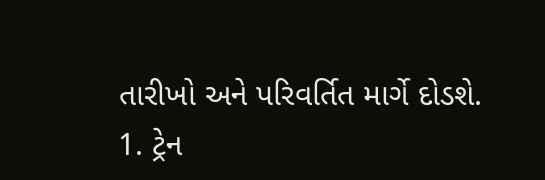તારીખો અને પરિવર્તિત માર્ગે દોડશે.
1. ટ્રેન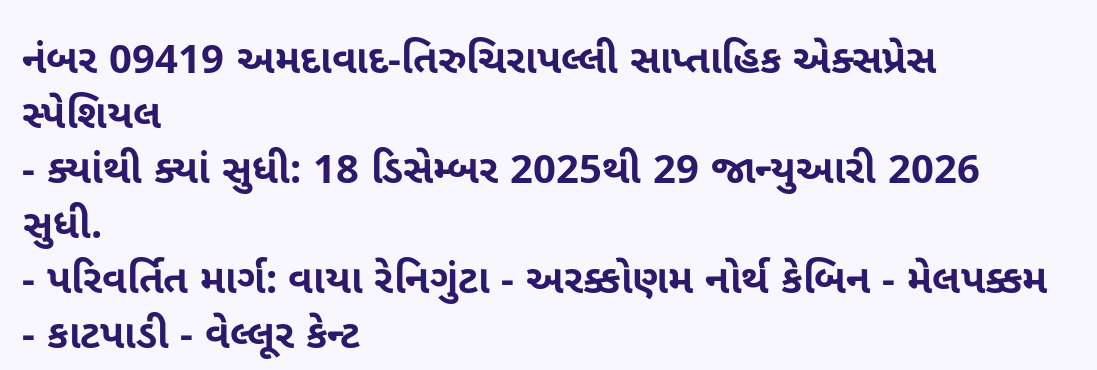નંબર 09419 અમદાવાદ-તિરુચિરાપલ્લી સાપ્તાહિક એક્સપ્રેસ સ્પેશિયલ
- ક્યાંથી ક્યાં સુધી: 18 ડિસેમ્બર 2025થી 29 જાન્યુઆરી 2026 સુધી.
- પરિવર્તિત માર્ગ: વાયા રેનિગુંટા - અરક્કોણમ નોર્થ કેબિન - મેલપક્કમ - કાટપાડી - વેલ્લૂર કેન્ટ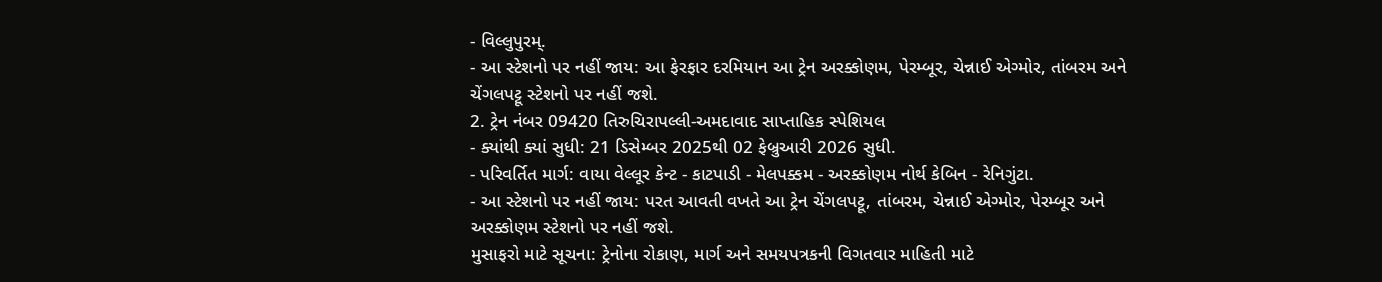- વિલ્લુપુરમ્.
- આ સ્ટેશનો પર નહીં જાય: આ ફેરફાર દરમિયાન આ ટ્રેન અરક્કોણમ, પેરમ્બૂર, ચેન્નાઈ એગ્મોર, તાંબરમ અને ચેંગલપટ્ટૂ સ્ટેશનો પર નહીં જશે.
2. ટ્રેન નંબર 09420 તિરુચિરાપલ્લી-અમદાવાદ સાપ્તાહિક સ્પેશિયલ
- ક્યાંથી ક્યાં સુધી: 21 ડિસેમ્બર 2025થી 02 ફેબ્રુઆરી 2026 સુધી.
- પરિવર્તિત માર્ગ: વાયા વેલ્લૂર કેન્ટ - કાટપાડી - મેલપક્કમ - અરક્કોણમ નોર્થ કેબિન - રેનિગુંટા.
- આ સ્ટેશનો પર નહીં જાય: પરત આવતી વખતે આ ટ્રેન ચેંગલપટ્ટૂ, તાંબરમ, ચેન્નાઈ એગ્મોર, પેરમ્બૂર અને અરક્કોણમ સ્ટેશનો પર નહીં જશે.
મુસાફરો માટે સૂચના: ટ્રેનોના રોકાણ, માર્ગ અને સમયપત્રકની વિગતવાર માહિતી માટે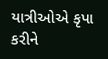યાત્રીઓએ કૃપા કરીને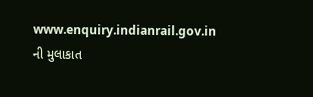www.enquiry.indianrail.gov.in ની મુલાકાત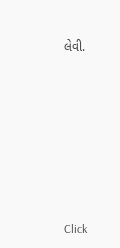લેવી.












Click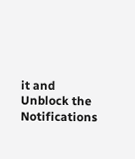it and Unblock the Notifications